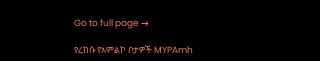Go to full page →

የረከሱ የአምልኮ ቦታዎች MYPAmh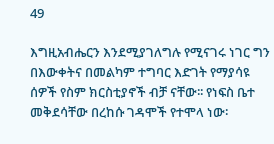49

እግዚአብሔርን እንደሚያገለግሉ የሚናገሩ ነገር ግን በእውቀትና በመልካም ተግባር እድገት የማያሳዩ ሰዎች የስም ክርስቲያኖች ብቻ ናቸው፡፡ የነፍስ ቤተ መቅደሳቸው በረከሱ ገዳሞች የተሞላ ነው፡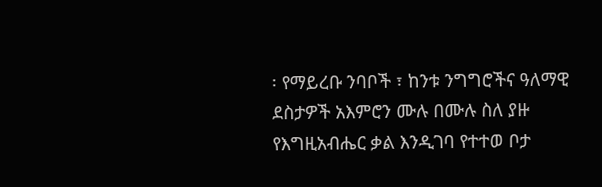፡ የማይረቡ ንባቦች ፣ ከንቱ ንግግሮችና ዓለማዊ ደስታዎች አእምሮን ሙሉ በሙሉ ስለ ያዙ የእግዚአብሔር ቃል እንዲገባ የተተወ ቦታ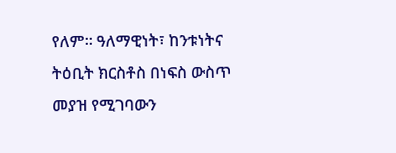የለም፡፡ ዓለማዊነት፣ ከንቱነትና ትዕቢት ክርስቶስ በነፍስ ውስጥ መያዝ የሚገባውን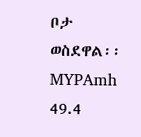ቦታ ወስደዋል፡፡ MYPAmh 49.4